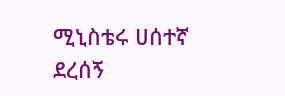ሚኒስቴሩ ሀሰተኛ ደረሰኝ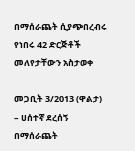በማሰራጨት ሲያጭበረብሩ የነበሩ 42 ድርጅቶች መለየታቸውን አስታወቀ

መጋቢት 3/2013 (ዋልታ) – ሀሰተኛ ደረሰኝ በማሰራጨት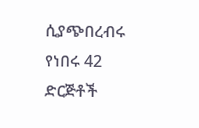ሲያጭበረብሩ የነበሩ 42 ድርጅቶች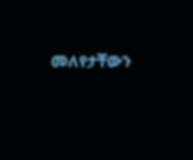መለየታቸውን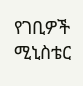የገቢዎች ሚኒስቴር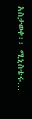አስታወቀ፡፡ ሚኒስቴሩ…